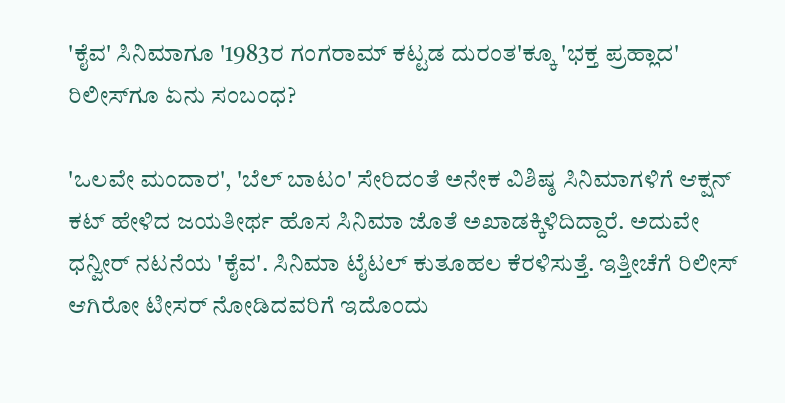'ಕೈವ' ಸಿನಿಮಾಗೂ '1983ರ ಗಂಗರಾಮ್ ಕಟ್ಟಡ ದುರಂತ'ಕ್ಕೂ 'ಭಕ್ತ ಪ್ರಹ್ಲಾದ' ರಿಲೀಸ್‌ಗೂ ಏನು ಸಂಬಂಧ?

'ಒಲವೇ ಮಂದಾರ', 'ಬೆಲ್ ಬಾಟಂ' ಸೇರಿದಂತೆ ಅನೇಕ ವಿಶಿಷ್ಠ ಸಿನಿಮಾಗಳಿಗೆ ಆಕ್ಷನ್ ಕಟ್ ಹೇಳಿದ ಜಯತೀರ್ಥ ಹೊಸ ಸಿನಿಮಾ ಜೊತೆ ಅಖಾಡಕ್ಕಿಳಿದಿದ್ದಾರೆ. ಅದುವೇ ಧನ್ವೀರ್ ನಟನೆಯ 'ಕೈವ'. ಸಿನಿಮಾ ಟೈಟಲ್‌ ಕುತೂಹಲ ಕೆರಳಿಸುತ್ತೆ. ಇತ್ತೀಚೆಗೆ ರಿಲೀಸ್ ಆಗಿರೋ ಟೀಸರ್ ನೋಡಿದವರಿಗೆ ಇದೊಂದು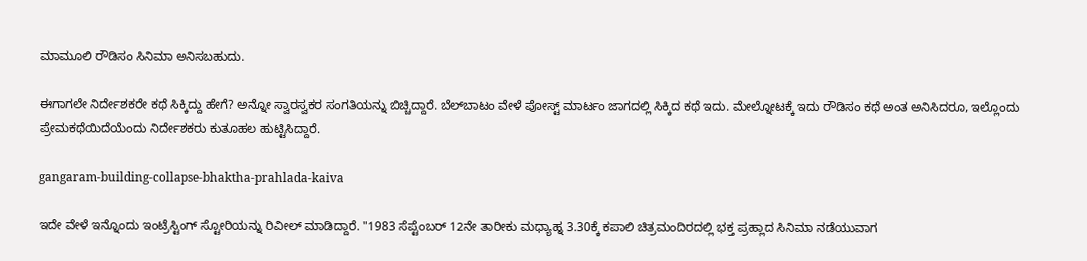ಮಾಮೂಲಿ ರೌಡಿಸಂ ಸಿನಿಮಾ ಅನಿಸಬಹುದು.

ಈಗಾಗಲೇ ನಿರ್ದೇಶಕರೇ ಕಥೆ ಸಿಕ್ಕಿದ್ದು ಹೇಗೆ? ಅನ್ನೋ ಸ್ವಾರಸ್ವಕರ ಸಂಗತಿಯನ್ನು ಬಿಚ್ಚಿದ್ದಾರೆ. ಬೆಲ್‌ಬಾಟಂ ವೇಳೆ ಪೋಸ್ಟ್ ಮಾರ್ಟಂ ಜಾಗದಲ್ಲಿ ಸಿಕ್ಕಿದ ಕಥೆ ಇದು. ಮೇಲ್ನೋಟಕ್ಕೆ ಇದು ರೌಡಿಸಂ ಕಥೆ ಅಂತ ಅನಿಸಿದರೂ, ಇಲ್ಲೊಂದು ಪ್ರೇಮಕಥೆಯಿದೆಯೆಂದು ನಿರ್ದೇಶಕರು ಕುತೂಹಲ ಹುಟ್ಟಿಸಿದ್ದಾರೆ.

gangaram-building-collapse-bhaktha-prahlada-kaiva

ಇದೇ ವೇಳೆ ಇನ್ನೊಂದು ಇಂಟ್ರೆಸ್ಟಿಂಗ್ ಸ್ಟೋರಿಯನ್ನು ರಿವೀಲ್ ಮಾಡಿದ್ದಾರೆ. "1983 ಸೆಪ್ಟೆಂಬರ್ 12ನೇ ತಾರೀಕು ಮಧ್ಯಾಹ್ನ 3.30ಕ್ಕೆ ಕಪಾಲಿ ಚಿತ್ರಮಂದಿರದಲ್ಲಿ ಭಕ್ತ ಪ್ರಹ್ಲಾದ ಸಿನಿಮಾ ನಡೆಯುವಾಗ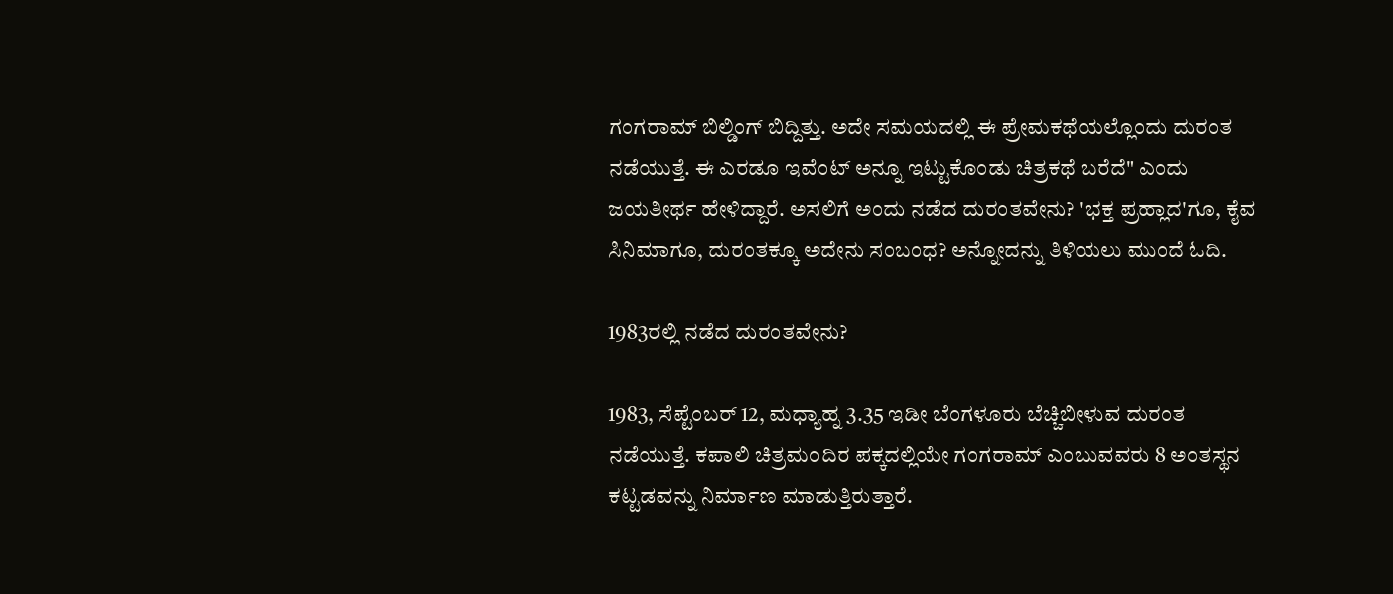ಗಂಗರಾಮ್ ಬಿಲ್ಡಿಂಗ್ ಬಿದ್ದಿತ್ತು. ಅದೇ ಸಮಯದಲ್ಲಿ ಈ ಪ್ರೇಮಕಥೆಯಲ್ಲೊಂದು ದುರಂತ ನಡೆಯುತ್ತೆ. ಈ ಎರಡೂ ಇವೆಂಟ್ ಅನ್ನೂ ಇಟ್ಟುಕೊಂಡು ಚಿತ್ರಕಥೆ ಬರೆದೆ" ಎಂದು ಜಯತೀರ್ಥ ಹೇಳಿದ್ದಾರೆ. ಅಸಲಿಗೆ ಅಂದು ನಡೆದ ದುರಂತವೇನು? 'ಭಕ್ತ ಪ್ರಹ್ಲಾದ'ಗೂ, ಕೈವ ಸಿನಿಮಾಗೂ, ದುರಂತಕ್ಕೂ ಅದೇನು ಸಂಬಂಧ? ಅನ್ನೋದನ್ನು ತಿಳಿಯಲು ಮುಂದೆ ಓದಿ.

1983ರಲ್ಲಿ ನಡೆದ ದುರಂತವೇನು?

1983, ಸೆಪ್ಟೆಂಬರ್ 12, ಮಧ್ಯಾಹ್ನ 3.35 ಇಡೀ ಬೆಂಗಳೂರು ಬೆಚ್ಚಿಬೀಳುವ ದುರಂತ ನಡೆಯುತ್ತೆ. ಕಪಾಲಿ ಚಿತ್ರಮಂದಿರ ಪಕ್ಕದಲ್ಲಿಯೇ ಗಂಗರಾಮ್ ಎಂಬುವವರು 8 ಅಂತಸ್ಥನ ಕಟ್ಟಡವನ್ನು ನಿರ್ಮಾಣ ಮಾಡುತ್ತಿರುತ್ತಾರೆ.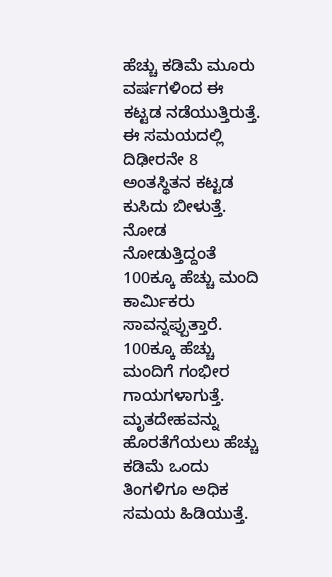ಹೆಚ್ಚು ಕಡಿಮೆ ಮೂರು ವರ್ಷಗಳಿಂದ ಈ ಕಟ್ಟಡ ನಡೆಯುತ್ತಿರುತ್ತೆ. ಈ ಸಮಯದಲ್ಲಿ ದಿಢೀರನೇ 8 ಅಂತಸ್ಥಿತನ ಕಟ್ಟಡ ಕುಸಿದು ಬೀಳುತ್ತೆ. ನೋಡ ನೋಡುತ್ತಿದ್ದಂತೆ 100ಕ್ಕೂ ಹೆಚ್ಚು ಮಂದಿ ಕಾರ್ಮಿಕರು ಸಾವನ್ನಪ್ಪುತ್ತಾರೆ. 100ಕ್ಕೂ ಹೆಚ್ಚು ಮಂದಿಗೆ ಗಂಭೀರ ಗಾಯಗಳಾಗುತ್ತೆ. ಮೃತದೇಹವನ್ನು ಹೊರತೆಗೆಯಲು ಹೆಚ್ಚು ಕಡಿಮೆ ಒಂದು ತಿಂಗಳಿಗೂ ಅಧಿಕ ಸಮಯ ಹಿಡಿಯುತ್ತೆ.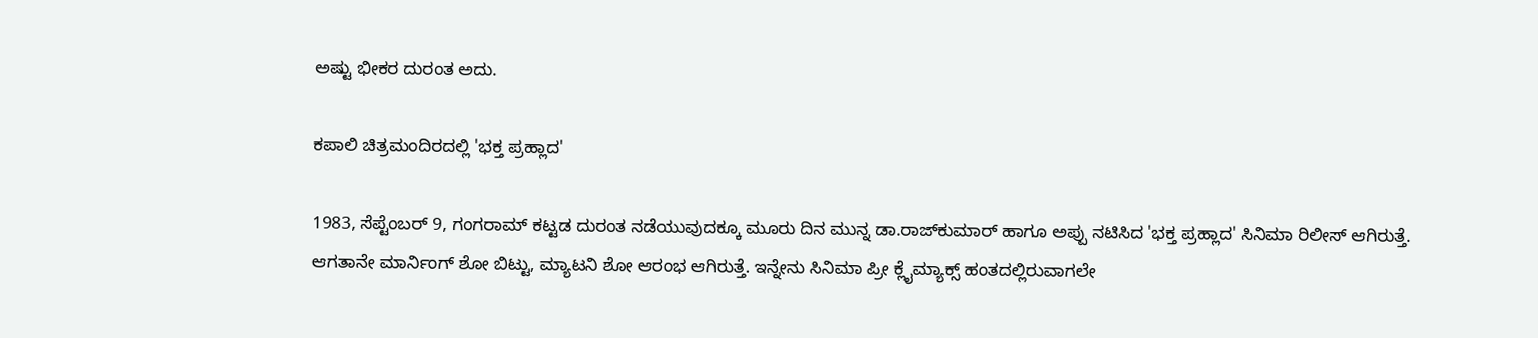ಅಷ್ಟು ಭೀಕರ ದುರಂತ ಅದು.

ಕಪಾಲಿ ಚಿತ್ರಮಂದಿರದಲ್ಲಿ 'ಭಕ್ತ ಪ್ರಹ್ಲಾದ'

1983, ಸೆಪ್ಟೆಂಬರ್ 9, ಗಂಗರಾಮ್ ಕಟ್ಟಡ ದುರಂತ ನಡೆಯುವುದಕ್ಕೂ ಮೂರು ದಿನ ಮುನ್ನ ಡಾ.ರಾಜ್‌ಕುಮಾರ್ ಹಾಗೂ ಅಪ್ಪು ನಟಿಸಿದ 'ಭಕ್ತ ಪ್ರಹ್ಲಾದ' ಸಿನಿಮಾ ರಿಲೀಸ್ ಆಗಿರುತ್ತೆ. ಆಗತಾನೇ ಮಾರ್ನಿಂಗ್ ಶೋ ಬಿಟ್ಟು, ಮ್ಯಾಟನಿ ಶೋ ಆರಂಭ ಆಗಿರುತ್ತೆ. ಇನ್ನೇನು ಸಿನಿಮಾ ಪ್ರೀ ಕ್ಲೈಮ್ಯಾಕ್ಸ್ ಹಂತದಲ್ಲಿರುವಾಗಲೇ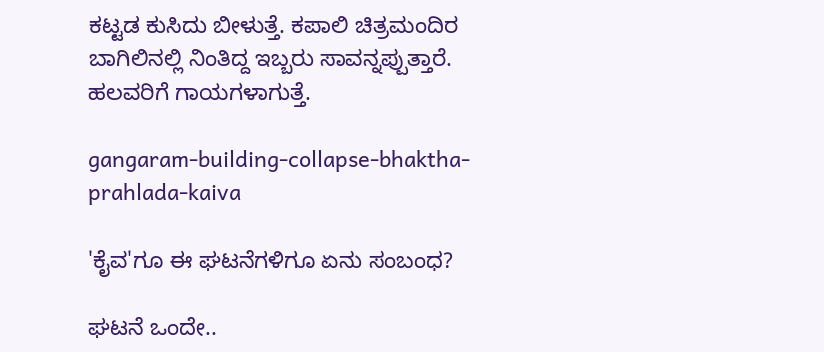ಕಟ್ಟಡ ಕುಸಿದು ಬೀಳುತ್ತೆ. ಕಪಾಲಿ ಚಿತ್ರಮಂದಿರ ಬಾಗಿಲಿನಲ್ಲಿ ನಿಂತಿದ್ದ ಇಬ್ಬರು ಸಾವನ್ನಪ್ಪುತ್ತಾರೆ. ಹಲವರಿಗೆ ಗಾಯಗಳಾಗುತ್ತೆ.

gangaram-building-collapse-bhaktha-prahlada-kaiva

'ಕೈವ'ಗೂ ಈ ಘಟನೆಗಳಿಗೂ ಏನು ಸಂಬಂಧ?

ಘಟನೆ ಒಂದೇ..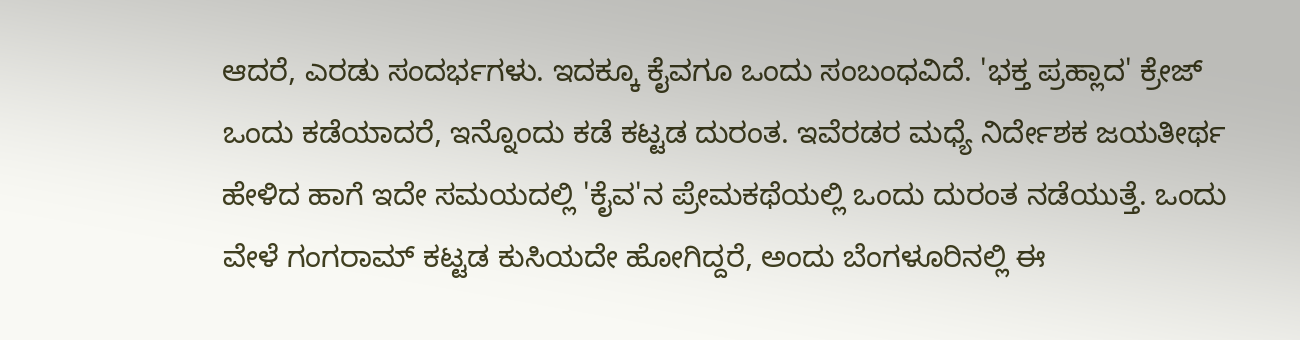ಆದರೆ, ಎರಡು ಸಂದರ್ಭಗಳು. ಇದಕ್ಕೂ ಕೈವಗೂ ಒಂದು ಸಂಬಂಧವಿದೆ. 'ಭಕ್ತ ಪ್ರಹ್ಲಾದ' ಕ್ರೇಜ್ ಒಂದು ಕಡೆಯಾದರೆ, ಇನ್ನೊಂದು ಕಡೆ ಕಟ್ಟಡ ದುರಂತ. ಇವೆರಡರ ಮಧ್ಯೆ ನಿರ್ದೇಶಕ ಜಯತೀರ್ಥ ಹೇಳಿದ ಹಾಗೆ ಇದೇ ಸಮಯದಲ್ಲಿ 'ಕೈವ'ನ ಪ್ರೇಮಕಥೆಯಲ್ಲಿ ಒಂದು ದುರಂತ ನಡೆಯುತ್ತೆ. ಒಂದು ವೇಳೆ ಗಂಗರಾಮ್ ಕಟ್ಟಡ ಕುಸಿಯದೇ ಹೋಗಿದ್ದರೆ, ಅಂದು ಬೆಂಗಳೂರಿನಲ್ಲಿ ಈ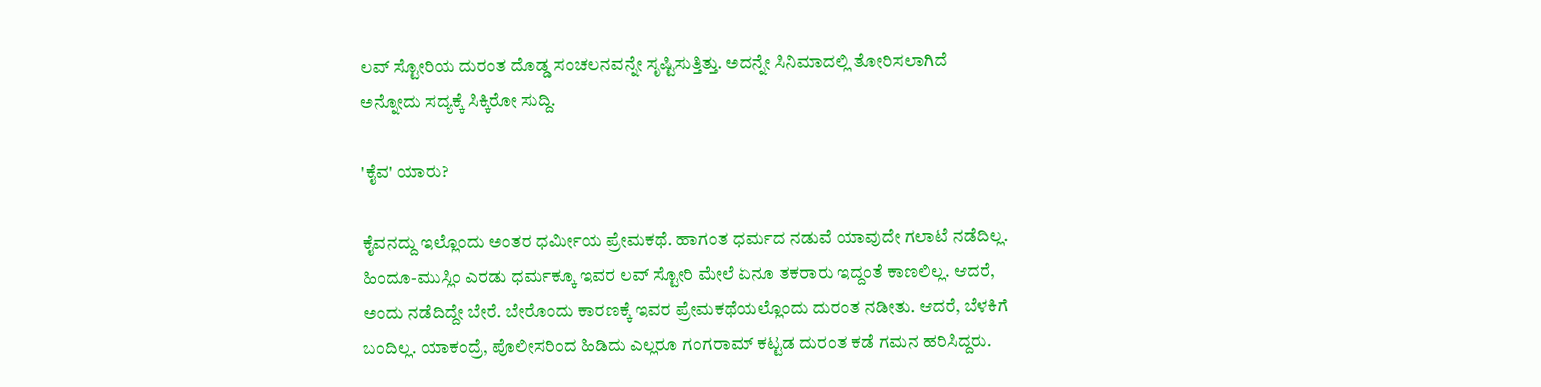ಲವ್ ಸ್ಟೋರಿಯ ದುರಂತ ದೊಡ್ಡ ಸಂಚಲನವನ್ನೇ ಸೃಷ್ಟಿಸುತ್ತಿತ್ತು. ಅದನ್ನೇ ಸಿನಿಮಾದಲ್ಲಿ ತೋರಿಸಲಾಗಿದೆ ಅನ್ನೋದು ಸದ್ಯಕ್ಕೆ ಸಿಕ್ಕಿರೋ ಸುದ್ದಿ.

'ಕೈವ' ಯಾರು?

ಕೈವನದ್ದು ಇಲ್ಲೊಂದು ಅಂತರ ಧರ್ಮೀಯ ಪ್ರೇಮಕಥೆ. ಹಾಗಂತ ಧರ್ಮದ ನಡುವೆ ಯಾವುದೇ ಗಲಾಟೆ ನಡೆದಿಲ್ಲ. ಹಿಂದೂ-ಮುಸ್ಲಿಂ ಎರಡು ಧರ್ಮಕ್ಕೂ ಇವರ ಲವ್ ಸ್ಟೋರಿ ಮೇಲೆ ಏನೂ ತಕರಾರು ಇದ್ದಂತೆ ಕಾಣಲಿಲ್ಲ. ಆದರೆ, ಅಂದು ನಡೆದಿದ್ದೇ ಬೇರೆ. ಬೇರೊಂದು ಕಾರಣಕ್ಕೆ ಇವರ ಪ್ರೇಮಕಥೆಯಲ್ಲೊಂದು ದುರಂತ ನಡೀತು. ಆದರೆ, ಬೆಳಕಿಗೆ ಬಂದಿಲ್ಲ. ಯಾಕಂದ್ರೆ, ಪೊಲೀಸರಿಂದ ಹಿಡಿದು ಎಲ್ಲರೂ ಗಂಗರಾಮ್ ಕಟ್ಟಡ ದುರಂತ ಕಡೆ ಗಮನ ಹರಿಸಿದ್ದರು.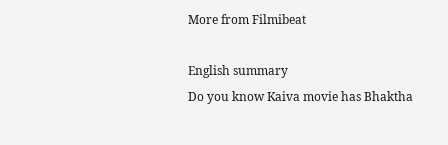More from Filmibeat

English summary
Do you know Kaiva movie has Bhaktha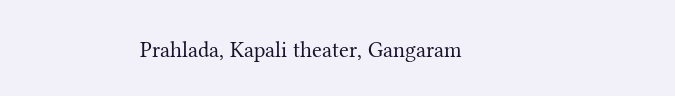Prahlada, Kapali theater, Gangaram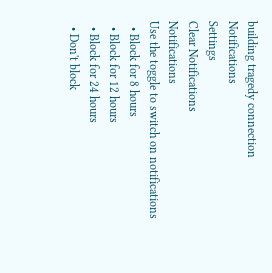building tragedy connection
Notifications
Settings
Clear Notifications
Notifications
Use the toggle to switch on notifications
  • Block for 8 hours
  • Block for 12 hours
  • Block for 24 hours
  • Don't block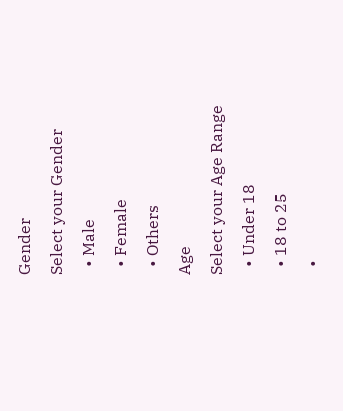Gender
Select your Gender
  • Male
  • Female
  • Others
Age
Select your Age Range
  • Under 18
  • 18 to 25
  •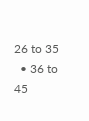26 to 35
  • 36 to 45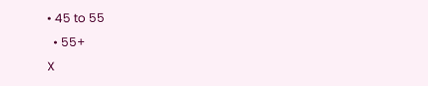• 45 to 55
  • 55+
X